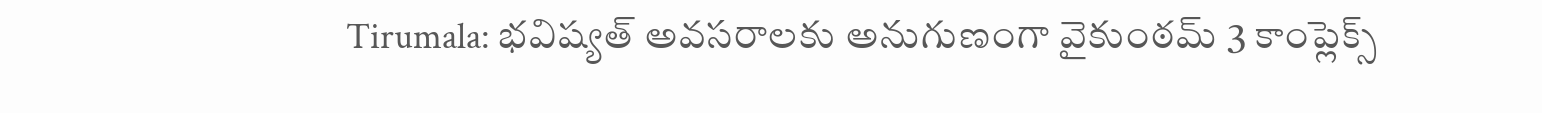Tirumala: భవిష్యత్ అవసరాలకు అనుగుణంగా వైకుంఠమ్ 3 కాంప్లెక్స్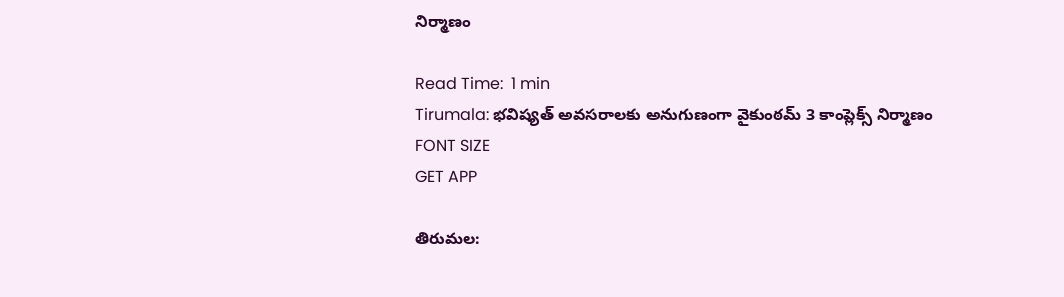నిర్మాణం

Read Time:  1 min
Tirumala: భవిష్యత్ అవసరాలకు అనుగుణంగా వైకుంఠమ్ 3 కాంప్లెక్స్ నిర్మాణం
FONT SIZE
GET APP

తిరుమల: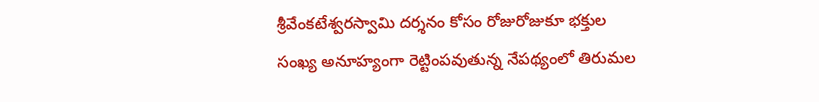శ్రీవేంకటేశ్వరస్వామి దర్శనం కోసం రోజురోజుకూ భక్తుల సంఖ్య అనూహ్యంగా రెట్టింపవుతున్న నేపథ్యంలో తిరుమల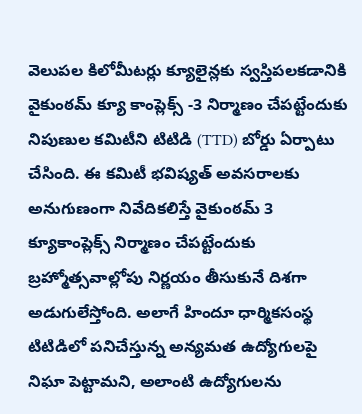వెలుపల కిలోమీటర్లు క్యూలైన్లకు స్వస్తిపలకడానికి వైకుంఠమ్ క్యూ కాంప్లెక్స్ -3 నిర్మాణం చేపట్టేందుకు నిపుణుల కమిటీని టిటిడి (TTD) బోర్డు ఏర్పాటు చేసింది. ఈ కమిటీ భవిష్యత్ అవసరాలకు అనుగుణంగా నివేదికలిస్తే వైకుంఠమ్ 3 క్యూకాంప్లెక్స్ నిర్మాణం చేపట్టేందుకు బ్రహ్మోత్సవాల్లోపు నిర్ణయం తీసుకునే దిశగా అడుగులేస్తోంది. అలాగే హిందూ ధార్మికసంస్థ టిటిడిలో పనిచేస్తున్న అన్యమత ఉద్యోగులపై నిఘా పెట్టామని, అలాంటి ఉద్యోగులను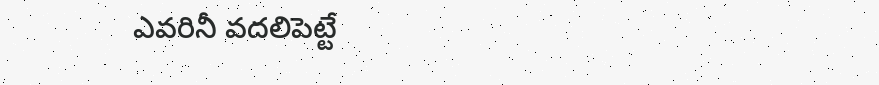ఎవరినీ వదలిపెట్టే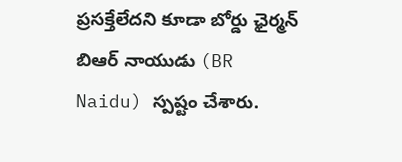ప్రసక్తేలేదని కూడా బోర్డు ఛైర్మన్ బిఆర్ నాయుడు (BR Naidu) స్పష్టం చేశారు.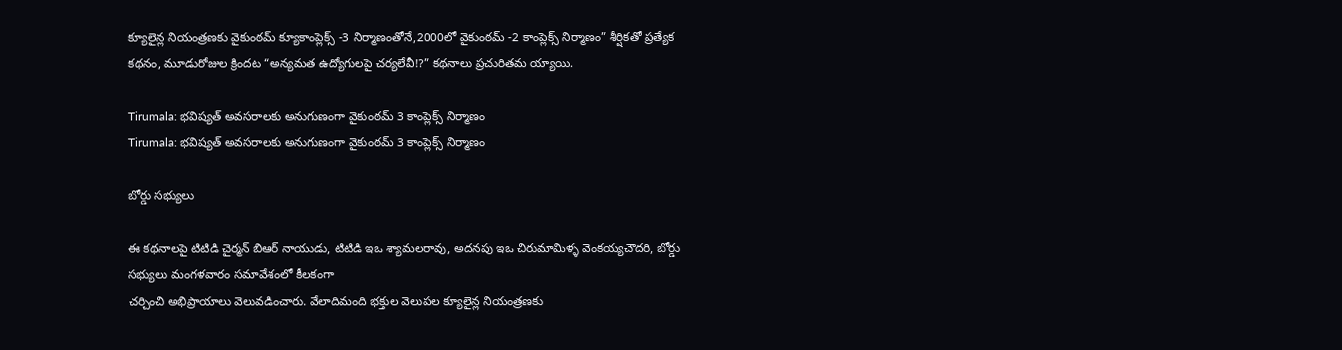క్యూలైన్ల నియంత్రణకు వైకుంఠమ్ క్యూకాంప్లెక్స్ -3 నిర్మాణంతోనే,2000లో వైకుంఠమ్ -2 కాంప్లెక్స్ నిర్మాణం” శీర్షికతో ప్రత్యేక కథనం, మూడురోజుల క్రిందట “అన్యమత ఉద్యోగులపై చర్యలేవీ!?” కథనాలు ప్రచురితమ య్యాయి.

Tirumala: భవిష్యత్ అవసరాలకు అనుగుణంగా వైకుంఠమ్ 3 కాంప్లెక్స్ నిర్మాణం
Tirumala: భవిష్యత్ అవసరాలకు అనుగుణంగా వైకుంఠమ్ 3 కాంప్లెక్స్ నిర్మాణం

బోర్డు సభ్యులు

ఈ కథనాలపై టిటిడి చైర్మన్ బిఆర్ నాయుడు, టిటిడి ఇఒ శ్యామలరావు, అదనపు ఇఒ చిరుమామిళ్ళ వెంకయ్యచౌదరి, బోర్డు సభ్యులు మంగళవారం సమావేశంలో కీలకంగా
చర్చించి అభిప్రాయాలు వెలువడించారు. వేలాదిమంది భక్తుల వెలుపల క్యూలైన్ల నియంత్రణకు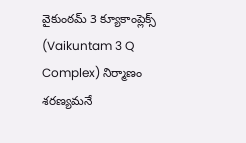వైకుంఠమ్ 3 క్యూకాంప్లెక్స్ (Vaikuntam 3 Q Complex) నిర్మాణం శరణ్యమనే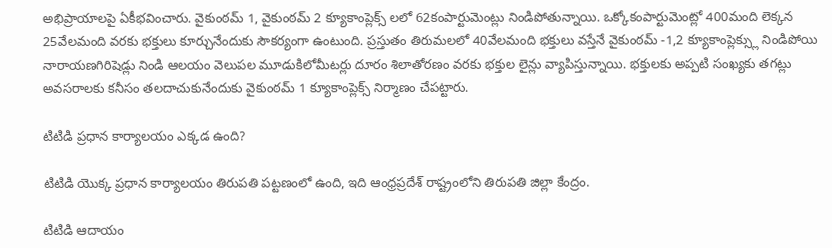అభిప్రాయాలపై ఏకీభవించారు. వైకుంఠమ్ 1, వైకుంఠమ్ 2 క్యూకాంప్లెక్స్ లలో 62కంపార్టుమెంట్లు నిండిపోతున్నాయి. ఒక్కోకంపార్టుమెంట్లో 400మంది లెక్కన 25వేలమంది వరకు భక్తులు కూర్చునేందుకు సౌకర్యంగా ఉంటుంది. ప్రస్తుతం తిరుమలలో 40వేలమంది భక్తులు వస్తేనే వైకుంఠమ్ -1,2 క్యూకాంప్లెక్స్లు నిండిపోయి నారాయణగిరిషెడ్లు నిండి ఆలయం వెలుపల మూడుకిలోమీటర్లు దూరం శిలాతోరణం వరకు భక్తుల లైన్లు వ్యాపిస్తున్నాయి. భక్తులకు అప్పటి సంఖ్యకు తగట్లు అవసరాలకు కనీసం తలదాచుకునేందుకు వైకుంఠమ్ 1 క్యూకాంప్లెక్స్ నిర్మాణం చేపట్టారు.

టిటిడి ప్రధాన కార్యాలయం ఎక్కడ ఉంది?

టిటిడి యొక్క ప్రధాన కార్యాలయం తిరుపతి పట్టణంలో ఉంది, ఇది ఆంధ్రప్రదేశ్ రాష్ట్రంలోని తిరుపతి జిల్లా కేంద్రం.

టిటిడి ఆదాయం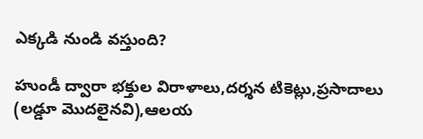ఎక్కడి నుండి వస్తుంది?

హుండీ ద్వారా భక్తుల విరాళాలు,దర్శన టికెట్లు,ప్రసాదాలు (లడ్డూ మొదలైనవి),ఆలయ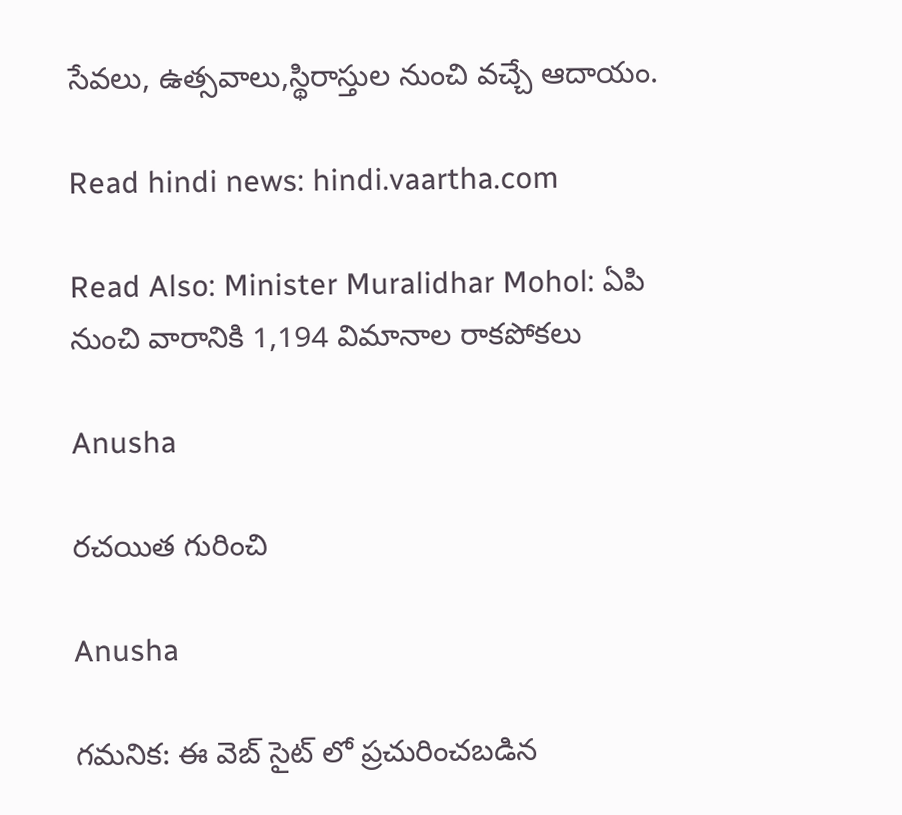సేవలు, ఉత్సవాలు,స్థిరాస్తుల నుంచి వచ్చే ఆదాయం.

Read hindi news: hindi.vaartha.com

Read Also: Minister Muralidhar Mohol: ఏపి నుంచి వారానికి 1,194 విమానాల రాకపోకలు

Anusha

రచయిత గురించి

Anusha

గమనిక: ఈ వెబ్ సైట్ లో ప్రచురించబడిన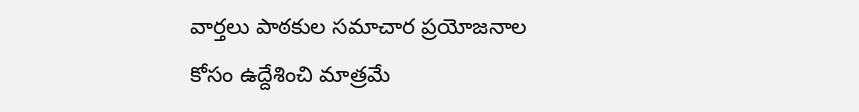వార్తలు పాఠకుల సమాచార ప్రయోజనాల కోసం ఉద్దేశించి మాత్రమే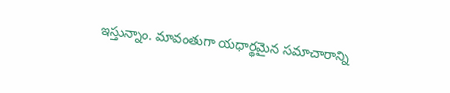ఇస్తున్నాం. మావంతుగా యధార్థమైన సమాచారాన్ని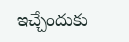ఇచ్చేందుకు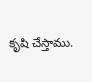కృషి చేస్తాము.